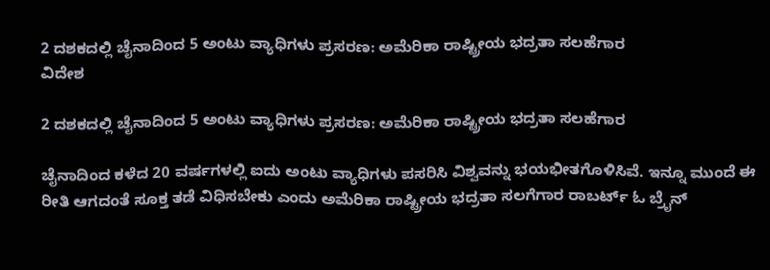2 ದಶಕದಲ್ಲಿ ಚೈನಾದಿಂದ 5 ಅಂಟು ವ್ಯಾಧಿಗಳು ಪ್ರಸರಣ: ಅಮೆರಿಕಾ ರಾಷ್ಟ್ರೀಯ ಭದ್ರತಾ ಸಲಹೆಗಾರ
ವಿದೇಶ

2 ದಶಕದಲ್ಲಿ ಚೈನಾದಿಂದ 5 ಅಂಟು ವ್ಯಾಧಿಗಳು ಪ್ರಸರಣ: ಅಮೆರಿಕಾ ರಾಷ್ಟ್ರೀಯ ಭದ್ರತಾ ಸಲಹೆಗಾರ

ಚೈನಾದಿಂದ ಕಳೆದ 20 ವರ್ಷಗಳಲ್ಲಿ ಐದು ಅಂಟು ವ್ಯಾಧಿಗಳು ಪಸರಿಸಿ ವಿಶ್ವವನ್ನು ಭಯಭೀತಗೊಳಿಸಿವೆ. ಇನ್ನೂ ಮುಂದೆ ಈ ರೀತಿ ಆಗದಂತೆ ಸೂಕ್ತ ತಡೆ ವಿಧಿಸಬೇಕು ಎಂದು ಅಮೆರಿಕಾ ರಾಷ್ಟ್ರೀಯ ಭದ್ರತಾ ಸಲಗೆಗಾರ ರಾಬರ್ಟ್ ಓ ಬ್ರೈನ್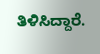ತಿಳಿಸಿದ್ದಾರೆ.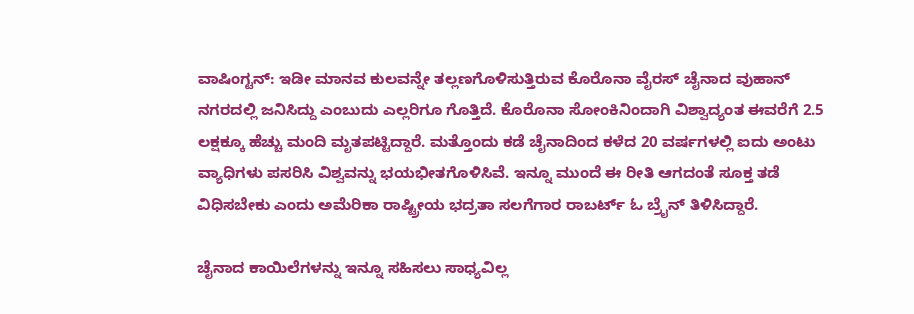ವಾಷಿಂಗ್ಟನ್: ಇಡೀ ಮಾನವ ಕುಲವನ್ನೇ ತಲ್ಲಣಗೊಳಿಸುತ್ತಿರುವ ಕೊರೊನಾ ವೈರಸ್ ಚೈನಾದ ವುಹಾನ್ ನಗರದಲ್ಲಿ ಜನಿಸಿದ್ದು ಎಂಬುದು ಎಲ್ಲರಿಗೂ ಗೊತ್ತಿದೆ. ಕೊರೊನಾ ಸೋಂಕಿನಿಂದಾಗಿ ವಿಶ್ವಾದ್ಯಂತ ಈವರೆಗೆ 2.5 ಲಕ್ಷಕ್ಕೂ ಹೆಚ್ಚು ಮಂದಿ ಮೃತಪಟ್ಟಿದ್ದಾರೆ. ಮತ್ತೊಂದು ಕಡೆ ಚೈನಾದಿಂದ ಕಳೆದ 20 ವರ್ಷಗಳಲ್ಲಿ ಐದು ಅಂಟು ವ್ಯಾಧಿಗಳು ಪಸರಿಸಿ ವಿಶ್ವವನ್ನು ಭಯಭೀತಗೊಳಿಸಿವೆ. ಇನ್ನೂ ಮುಂದೆ ಈ ರೀತಿ ಆಗದಂತೆ ಸೂಕ್ತ ತಡೆ ವಿಧಿಸಬೇಕು ಎಂದು ಅಮೆರಿಕಾ ರಾಷ್ಟ್ರೀಯ ಭದ್ರತಾ ಸಲಗೆಗಾರ ರಾಬರ್ಟ್ ಓ ಬ್ರೈನ್ ತಿಳಿಸಿದ್ದಾರೆ.

ಚೈನಾದ ಕಾಯಿಲೆಗಳನ್ನು ಇನ್ನೂ ಸಹಿಸಲು ಸಾಧ್ಯವಿಲ್ಲ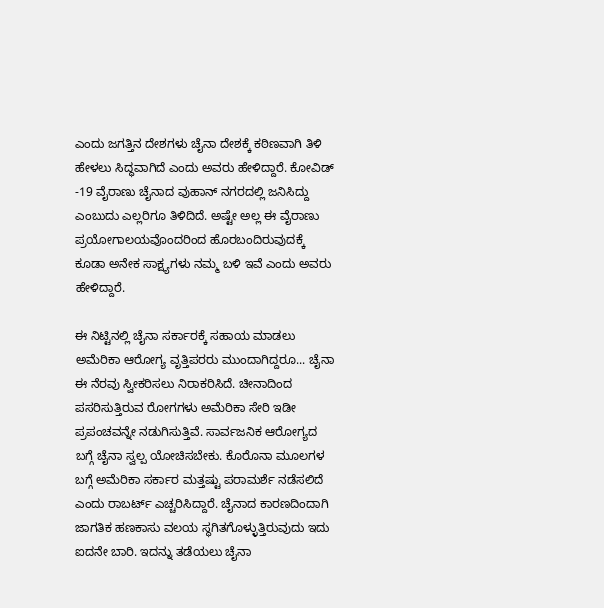ಎಂದು ಜಗತ್ತಿನ ದೇಶಗಳು ಚೈನಾ ದೇಶಕ್ಕೆ ಕಠಿಣವಾಗಿ ತಿಳಿ ಹೇಳಲು ಸಿದ್ಧವಾಗಿದೆ ಎಂದು ಅವರು ಹೇಳಿದ್ದಾರೆ. ಕೋವಿಡ್ -19 ವೈರಾಣು ಚೈನಾದ ವುಹಾನ್‌ ನಗರದಲ್ಲಿ ಜನಿಸಿದ್ದು ಎಂಬುದು ಎಲ್ಲರಿಗೂ ತಿಳಿದಿದೆ. ಅಷ್ಟೇ ಅಲ್ಲ ಈ ವೈರಾಣು ಪ್ರಯೋಗಾಲಯವೊಂದರಿಂದ ಹೊರಬಂದಿರುವುದಕ್ಕೆ ಕೂಡಾ ಅನೇಕ ಸಾಕ್ಷ್ಯಗಳು ನಮ್ಮ ಬಳಿ ಇವೆ ಎಂದು ಅವರು ಹೇಳಿದ್ದಾರೆ.

ಈ ನಿಟ್ಟಿನಲ್ಲಿ ಚೈನಾ ಸರ್ಕಾರಕ್ಕೆ ಸಹಾಯ ಮಾಡಲು ಅಮೆರಿಕಾ ಆರೋಗ್ಯ ವೃತ್ತಿಪರರು ಮುಂದಾಗಿದ್ದರೂ... ಚೈನಾ ಈ ನೆರವು ಸ್ವೀಕರಿಸಲು ನಿರಾಕರಿಸಿದೆ. ಚೀನಾದಿಂದ ಪಸರಿಸುತ್ತಿರುವ ರೋಗಗಳು ಅಮೆರಿಕಾ ಸೇರಿ ಇಡೀ ಪ್ರಪಂಚವನ್ನೇ ನಡುಗಿಸುತ್ತಿವೆ. ಸಾರ್ವಜನಿಕ ಆರೋಗ್ಯದ ಬಗ್ಗೆ ಚೈನಾ ಸ್ವಲ್ಪ ಯೋಚಿಸಬೇಕು. ಕೊರೊನಾ ಮೂಲಗಳ ಬಗ್ಗೆ ಅಮೆರಿಕಾ ಸರ್ಕಾರ ಮತ್ತಷ್ಟು ಪರಾಮರ್ಶೆ ನಡೆಸಲಿದೆ ಎಂದು ರಾಬರ್ಟ್ ಎಚ್ಚರಿಸಿದ್ದಾರೆ. ಚೈನಾದ ಕಾರಣದಿಂದಾಗಿ ಜಾಗತಿಕ ಹಣಕಾಸು ವಲಯ ಸ್ಥಗಿತಗೊಳ್ಳುತ್ತಿರುವುದು ಇದು ಐದನೇ ಬಾರಿ. ಇದನ್ನು ತಡೆಯಲು ಚೈನಾ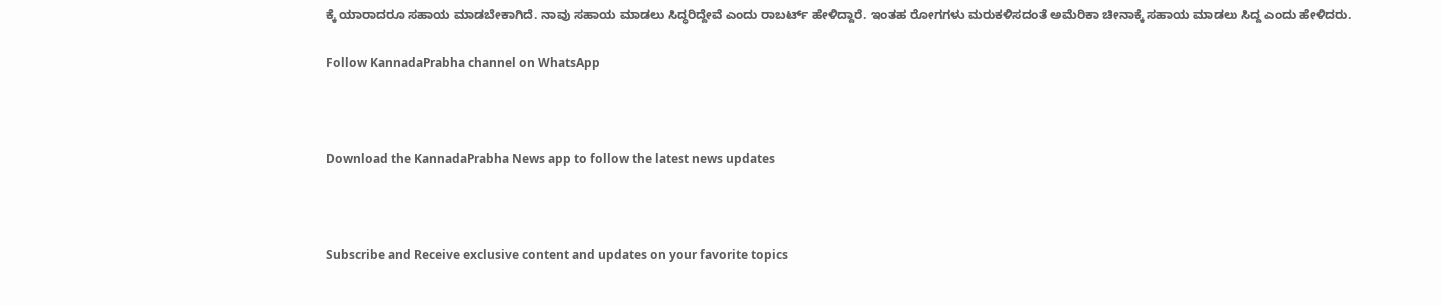ಕ್ಕೆ ಯಾರಾದರೂ ಸಹಾಯ ಮಾಡಬೇಕಾಗಿದೆ. ನಾವು ಸಹಾಯ ಮಾಡಲು ಸಿದ್ಧರಿದ್ದೇವೆ ಎಂದು ರಾಬರ್ಟ್ ಹೇಳಿದ್ದಾರೆ. ಇಂತಹ ರೋಗಗಳು ಮರುಕಳಿಸದಂತೆ ಅಮೆರಿಕಾ ಚೀನಾಕ್ಕೆ ಸಹಾಯ ಮಾಡಲು ಸಿದ್ದ ಎಂದು ಹೇಳಿದರು.

Follow KannadaPrabha channel on WhatsApp



Download the KannadaPrabha News app to follow the latest news updates



Subscribe and Receive exclusive content and updates on your favorite topics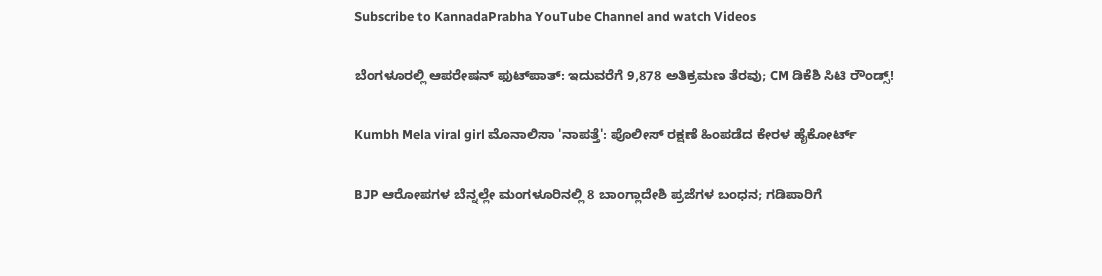Subscribe to KannadaPrabha YouTube Channel and watch Videos

ಬೆಂಗಳೂರಲ್ಲಿ ಆಪರೇಷನ್‌ ಫುಟ್‌ಪಾತ್‌: ಇದುವರೆಗೆ 9,878 ಅತಿಕ್ರಮಣ ತೆರವು; CM ಡಿಕೆಶಿ ಸಿಟಿ ರೌಂಡ್ಸ್!

Kumbh Mela viral girl ಮೊನಾಲಿಸಾ 'ನಾಪತ್ತೆ': ಪೊಲೀಸ್ ರಕ್ಷಣೆ ಹಿಂಪಡೆದ ಕೇರಳ ಹೈಕೋರ್ಟ್

BJP ಆರೋಪಗಳ ಬೆನ್ನಲ್ಲೇ ಮಂಗಳೂರಿನಲ್ಲಿ 8 ಬಾಂಗ್ಲಾದೇಶಿ ಪ್ರಜೆಗಳ ಬಂಧನ; ಗಡಿಪಾರಿಗೆ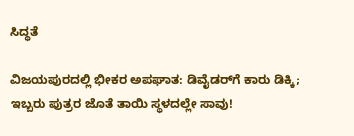ಸಿದ್ಧತೆ

ವಿಜಯಪುರದಲ್ಲಿ ಭೀಕರ ಅಪಘಾತ: ಡಿವೈಡರ್‌ಗೆ ಕಾರು ಡಿಕ್ಕಿ; ಇಬ್ಬರು ಪುತ್ರರ ಜೊತೆ ತಾಯಿ ಸ್ಥಳದಲ್ಲೇ ಸಾವು!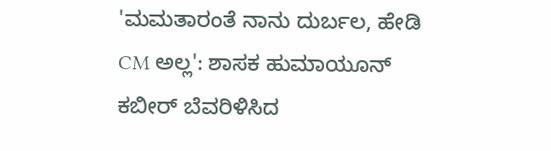'ಮಮತಾರಂತೆ ನಾನು ದುರ್ಬಲ, ಹೇಡಿ CM ಅಲ್ಲ': ಶಾಸಕ ಹುಮಾಯೂನ್ ಕಬೀರ್ ಬೆವರಿಳಿಸಿದ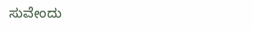ಸುವೇಂದು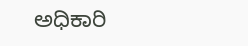ಅಧಿಕಾರಿ